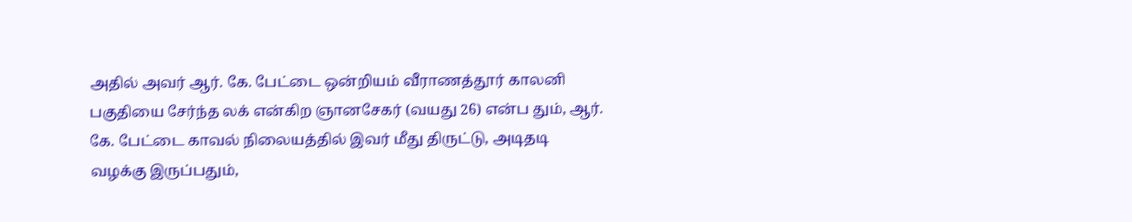அதில் அவர் ஆர். கே. பேட்டை ஒன்றியம் வீராணத்தூர் காலனி பகுதியை சேர்ந்த லக் என்கிற ஞானசேகர் (வயது 26) என்ப தும், ஆர். கே. பேட்டை காவல் நிலையத்தில் இவர் மீது திருட்டு, அடிதடி வழக்கு இருப்பதும்,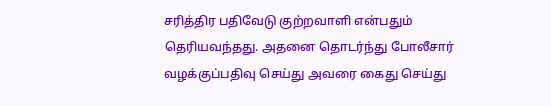சரித்திர பதிவேடு குற்றவாளி என்பதும் தெரியவந்தது. அதனை தொடர்ந்து போலீசார் வழக்குப்பதிவு செய்து அவரை கைது செய்து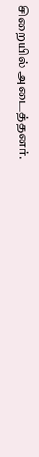சிறையில் அடைத்தனர்.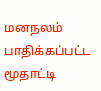மனநலம் பாதிக்கப்பட்ட மூதாட்டி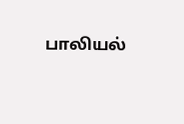பாலியல்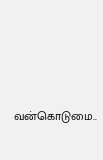வன்கொடுமை..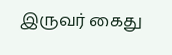இருவர் கைது